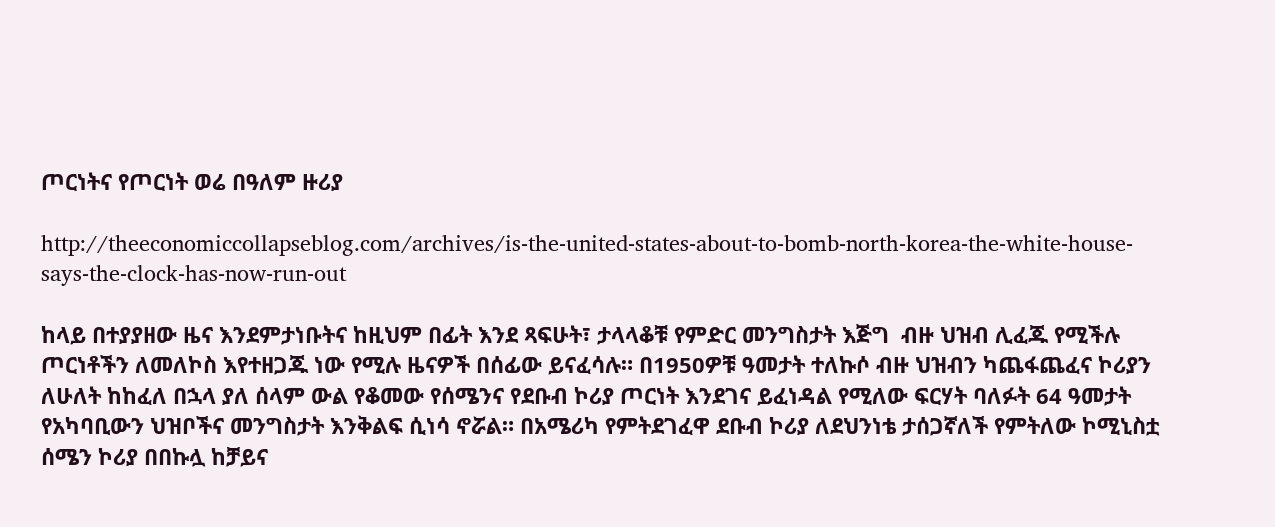ጦርነትና የጦርነት ወሬ በዓለም ዙሪያ

http://theeconomiccollapseblog.com/archives/is-the-united-states-about-to-bomb-north-korea-the-white-house-says-the-clock-has-now-run-out

ከላይ በተያያዘው ዜና እንደምታነቡትና ከዚህም በፊት እንደ ጻፍሁት፣ ታላላቆቹ የምድር መንግስታት እጅግ  ብዙ ህዝብ ሊፈጁ የሚችሉ ጦርነቶችን ለመለኮስ እየተዘጋጁ ነው የሚሉ ዜናዎች በሰፊው ይናፈሳሉ። በ1950ዎቹ ዓመታት ተለኩሶ ብዙ ህዝብን ካጨፋጨፈና ኮሪያን ለሁለት ከከፈለ በኋላ ያለ ሰላም ውል የቆመው የሰሜንና የደቡብ ኮሪያ ጦርነት እንደገና ይፈነዳል የሚለው ፍርሃት ባለፉት 64 ዓመታት የአካባቢውን ህዝቦችና መንግስታት እንቅልፍ ሲነሳ ኖሯል። በአሜሪካ የምትደገፈዋ ደቡብ ኮሪያ ለደህንነቴ ታሰጋኛለች የምትለው ኮሚኒስቷ ሰሜን ኮሪያ በበኩሏ ከቻይና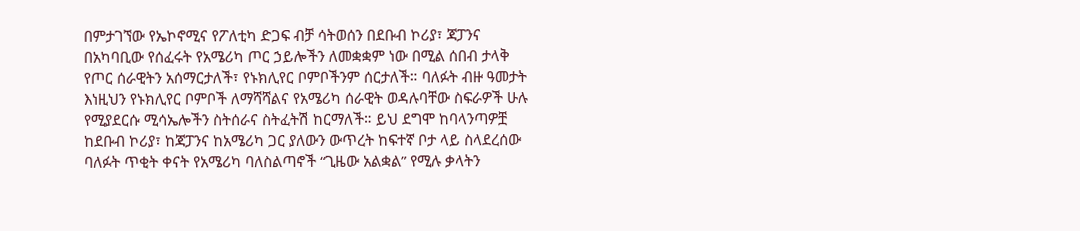በምታገኘው የኤኮኖሚና የፖለቲካ ድጋፍ ብቻ ሳትወሰን በደቡብ ኮሪያ፣ ጃፓንና በአካባቢው የሰፈሩት የአሜሪካ ጦር ኃይሎችን ለመቋቋም ነው በሚል ሰበብ ታላቅ የጦር ሰራዊትን አሰማርታለች፣ የኑክሊየር ቦምቦችንም ሰርታለች። ባለፉት ብዙ ዓመታት እነዚህን የኑክሊየር ቦምቦች ለማሻሻልና የአሜሪካ ሰራዊት ወዳሉባቸው ስፍራዎች ሁሉ የሚያደርሱ ሚሳኤሎችን ስትሰራና ስትፈትሽ ከርማለች። ይህ ደግሞ ከባላንጣዎቿ ከደቡብ ኮሪያ፣ ከጃፓንና ከአሜሪካ ጋር ያለውን ውጥረት ከፍተኛ ቦታ ላይ ስላደረሰው ባለፉት ጥቂት ቀናት የአሜሪካ ባለስልጣኖች “ጊዜው አልቋል” የሚሉ ቃላትን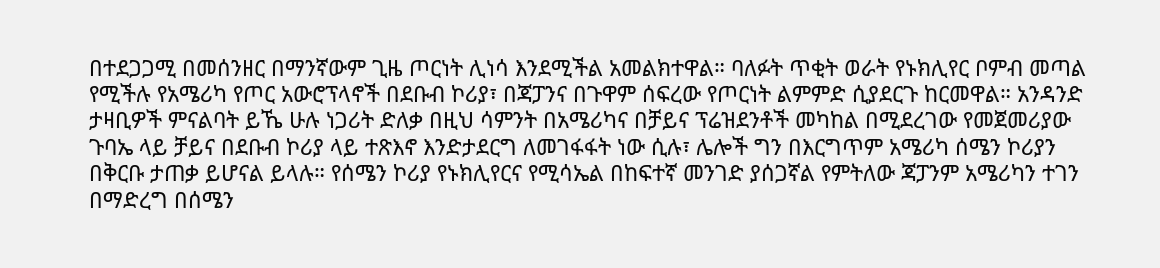በተደጋጋሚ በመሰንዘር በማንኛውም ጊዜ ጦርነት ሊነሳ እንደሚችል አመልክተዋል። ባለፉት ጥቂት ወራት የኑክሊየር ቦምብ መጣል የሚችሉ የአሜሪካ የጦር አውሮፕላኖች በደቡብ ኮሪያ፣ በጃፓንና በጉዋም ሰፍረው የጦርነት ልምምድ ሲያደርጉ ከርመዋል። አንዳንድ ታዛቢዎች ምናልባት ይኼ ሁሉ ነጋሪት ድለቃ በዚህ ሳምንት በአሜሪካና በቻይና ፕሬዝደንቶች መካከል በሚደረገው የመጀመሪያው ጉባኤ ላይ ቻይና በደቡብ ኮሪያ ላይ ተጽእኖ እንድታደርግ ለመገፋፋት ነው ሲሉ፣ ሌሎች ግን በእርግጥም አሜሪካ ሰሜን ኮሪያን በቅርቡ ታጠቃ ይሆናል ይላሉ። የሰሜን ኮሪያ የኑክሊየርና የሚሳኤል በከፍተኛ መንገድ ያሰጋኛል የምትለው ጃፓንም አሜሪካን ተገን በማድረግ በሰሜን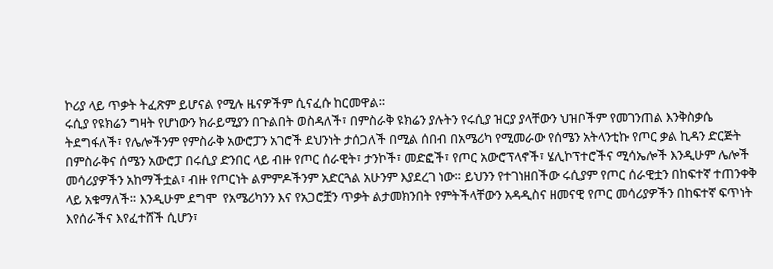ኮሪያ ላይ ጥቃት ትፈጽም ይሆናል የሚሉ ዜናዎችም ሲናፈሱ ከርመዋል።
ሩሲያ የዩክሬን ግዛት የሆነውን ክራይሚያን በጉልበት ወስዳለች፣ በምስራቅ ዩክሬን ያሉትን የሩሲያ ዝርያ ያላቸውን ህዝቦችም የመገንጠል እንቅስቃሴ ትደግፋለች፣ የሌሎችንም የምስራቅ አውሮፓን አገሮች ደህንነት ታሰጋለች በሚል ሰበብ በአሜሪካ የሚመራው የሰሜን አትላንቲኩ የጦር ቃል ኪዳን ድርጅት በምስራቅና ሰሜን አውሮፓ በሩሲያ ድንበር ላይ ብዙ የጦር ሰራዊት፣ ታንኮች፣ መድፎች፣ የጦር አውሮፕላኖች፣ ሄሊኮፕተሮችና ሚሳኤሎች እንዲሁም ሌሎች መሳሪያዎችን አከማችቷል፣ ብዙ የጦርነት ልምምዶችንም አድርጓል አሁንም እያደረገ ነው። ይህንን የተገነዘበችው ሩሲያም የጦር ሰራዊቷን በከፍተኛ ተጠንቀቅ ላይ አቁማለች። እንዲሁም ደግሞ  የአሜሪካንን እና የአጋሮቿን ጥቃት ልታመክንበት የምትችላቸውን አዳዲስና ዘመናዊ የጦር መሳሪያዎችን በከፍተኛ ፍጥነት እየሰራችና እየፈተሸች ሲሆን፣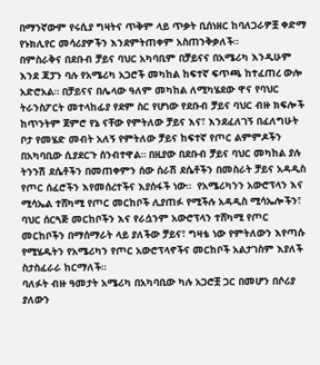በማንኛውም የሩሲያ ግዛትና ጥቅም ላይ ጥቃት ቢሰነዘር ከባለጋራዎቿ ቀድማ የኑክሊየር መሳሪያዎችን እንደምትጠቀም አስጠንቅቃለች።
በምስራቅና በደቡብ ቻይና ባህር አካባቢም በቻይናና በአሜሪካ እንዲሁም እንደ ጃፓን ባሉ የአሜሪካ አጋሮች መካከል ከፍተኛ ፍጥጫ ከተፈጠረ ውሎ አድሮአል። በቻይናና በሌላው ዓለም መካከል ለሚካሄደው ዋና የባህር ትራንስፖርት መተላከፊያ የደም ስር የሆነው የደቡብ ቻይና ባህር ብዙ ክፍሎች ከጥንትም ጀምሮ የኔ ናቸው የምትለው ቻይና እና፣ እንደፈለገኝ በፈለግሁት ቦታ የመሄድ መብት አለኝ የምትለው ቻይና ከፍተኛ የጦር ልምምዶችን በአካባቢው ሲያደርጉ ሰንብተዋል። በዚያው በደቡብ ቻይና ባህር መካከል ያሉ ትንንሽ ደሴቶችን በመጠቀምን ሰው ሰራሽ ደሴቶችን በመስራት ቻይና አዳዲስ የጦር ሰፈሮችን እየመሰረተችና እያሰፋች ነው።  የአሜሪካንን አውሮፕላን እና ሚሳኤል ተሸካሚ የጦር መርከቦች ሊያጠፉ የሚችሉ አዳዲስ ሚሳኤሎችን፣ ባህር ሰርጓጅ መርከቦችን እና የራሷንም አውሮፕላን ተሸካሚ የጦር መርከቦችን በማሰማራት ላይ ያለችው ቻይና፣ ግዛቴ ነው የምትለውን እየጣሱ የሚሄዱትን የአሜሪካን የጦር አውሮፕላኖችና መርከቦች አልታገስም እያለች ስታስፈራራ ከርማለች።
ባለፉት ብዙ ዓመታት አሜሪካ በአካባቢው ካሉ አጋሮቿ ጋር በመሆን በሶሪያ ያለውን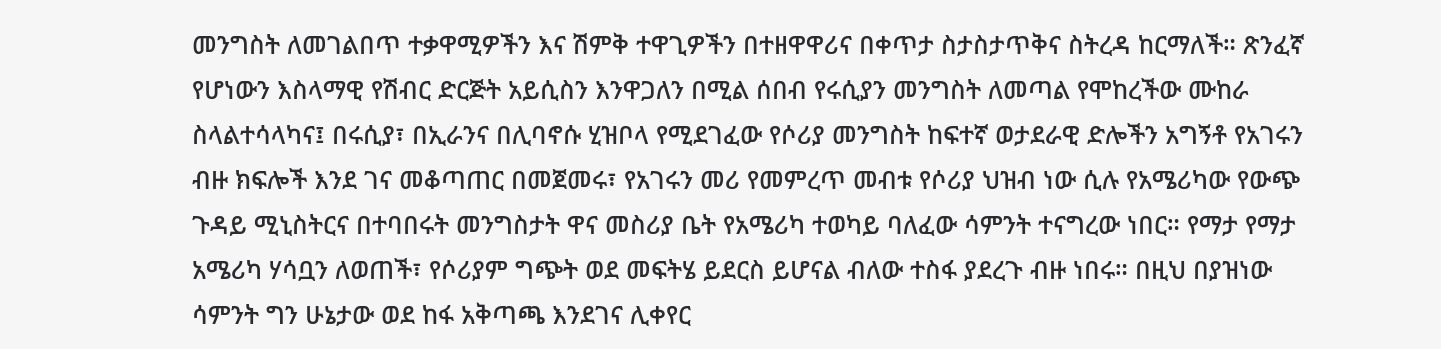መንግስት ለመገልበጥ ተቃዋሚዎችን እና ሽምቅ ተዋጊዎችን በተዘዋዋሪና በቀጥታ ስታስታጥቅና ስትረዳ ከርማለች። ጽንፈኛ የሆነውን እስላማዊ የሽብር ድርጅት አይሲስን እንዋጋለን በሚል ሰበብ የሩሲያን መንግስት ለመጣል የሞከረችው ሙከራ ስላልተሳላካና፤ በሩሲያ፣ በኢራንና በሊባኖሱ ሂዝቦላ የሚደገፈው የሶሪያ መንግስት ከፍተኛ ወታደራዊ ድሎችን አግኝቶ የአገሩን ብዙ ክፍሎች እንደ ገና መቆጣጠር በመጀመሩ፣ የአገሩን መሪ የመምረጥ መብቱ የሶሪያ ህዝብ ነው ሲሉ የአሜሪካው የውጭ ጉዳይ ሚኒስትርና በተባበሩት መንግስታት ዋና መስሪያ ቤት የአሜሪካ ተወካይ ባለፈው ሳምንት ተናግረው ነበር። የማታ የማታ አሜሪካ ሃሳቧን ለወጠች፣ የሶሪያም ግጭት ወደ መፍትሄ ይደርስ ይሆናል ብለው ተስፋ ያደረጉ ብዙ ነበሩ። በዚህ በያዝነው ሳምንት ግን ሁኔታው ወደ ከፋ አቅጣጫ እንደገና ሊቀየር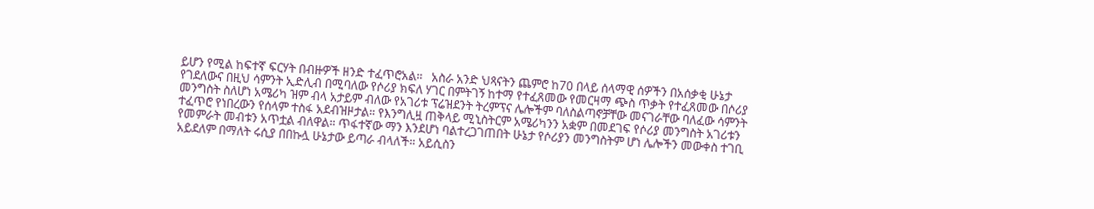ይሆን የሚል ከፍተኛ ፍርሃት በብዙዎች ዘንድ ተፈጥሮአል።   አስራ አንድ ህጻናትን ጨምሮ ከ70 በላይ ሰላማዊ ሰዎችን በአሰቃቂ ሁኔታ የገደለውና በዚህ ሳምንት ኢድሊብ በሚባለው የሶሪያ ክፍለ ሃገር በምትገኝ ከተማ የተፈጸመው የመርዛማ ጭስ ጥቃት የተፈጸመው በሶሪያ መንግስት ስለሆነ አሜሪካ ዝም ብላ አታይም ብለው የአገሪቱ ፕሬዝደንት ትረምፕና ሌሎችም ባለስልጣኖቻቸው መናገራቸው ባለፈው ሳምንት ተፈጥሮ የነበረውን የሰላም ተስፋ አደብዝዞታል። የእንግሊዟ ጠቅላይ ሚኒስትርም አሜሪካንን አቋም በመደገፍ የሶሪያ መንግስት አገሪቱን የመምራት መብቱን አጥቷል ብለዋል። ጥፋተኛው ማን እንደሆነ ባልተረጋገጠበት ሁኔታ የሶሪያን መንግስትም ሆነ ሌሎችን መውቀስ ተገቢ አይደለም በማለት ሩሲያ በበኩሏ ሁኔታው ይጣራ ብላለች። አይሲስን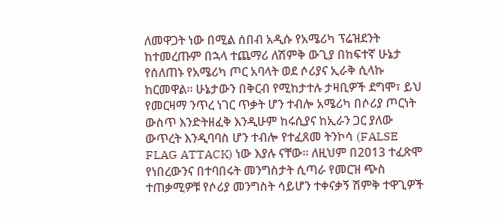ለመዋጋት ነው በሚል ሰበብ አዲሱ የአሜሪካ ፕሬዝደንት ከተመረጡም በኋላ ተጨማሪ ለሽምቅ ውጊያ በከፍተኛ ሁኔታ የሰለጠኑ የአሜሪካ ጦር አባላት ወደ ሶሪያና ኢራቅ ሲላኩ ከርመዋል። ሁኔታውን በቅርብ የሚከታተሉ ታዛቢዎች ደግሞ፣ ይህ የመርዛማ ንጥረ ነገር ጥቃት ሆን ተብሎ አሜሪካ በሶሪያ ጦርነት ውስጥ እንድትዘፈቅ እንዲሁም ከሩሲያና ከኢራን ጋር ያለው ውጥረት እንዲባባስ ሆን ተብሎ የተፈጸመ ትንኮሳ (FALSE FLAG ATTACK) ነው እያሉ ናቸው። ለዚህም በ2013 ተፈጽሞ የነበረውንና በተባበሩት መንግስታት ሲጣራ የመርዝ ጭስ ተጠቃሚዎቹ የሶሪያ መንግስት ሳይሆን ተቀናቃኝ ሽምቅ ተዋጊዎች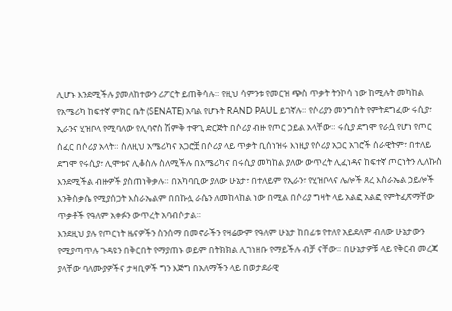ሊሆኑ እንደሚችሉ ያመለከተውን ሪፖርት ይጠቅሳሉ። የዚህ ሳምንቱ የመርዝ ጭስ ጥቃት ትንኮሳ ነው ከሚሉት መካከል የአሜሪካ ከፍተኛ ምክር ቤት (SENATE) አባል የሆኑት RAND PAUL ይገኛሉ። የሶሪያን መንግስት የምትደግፈው ሩሲያ፣ ኢራንና ሂዝቦላ የሚባለው የሊባኖስ ሽምቅ ተዋጊ ድርጅት በሶሪያ ብዙ የጦር ኃይል አላቸው። ሩሲያ ደግሞ የራሷ የሆነ የጦር ሰፈር በሶሪያ አላት። ስለዚህ አሜሪካና አጋሮቿ በሶሪያ ላይ ጥቃት ቢሰነዝሩ እነዚያ የሶሪያ አጋር አገሮች ሰራዊትም፣ በተለይ ደግሞ የሩሲያ፣ ሊሞቱና ሊቆስሉ ስለሚችሉ በአሜሪካና በሩሲያ መካከል ያለው ውጥረት ሊፈነዳና ከፍተኛ ጦርነትን ሊለኩስ እንደሚችል ብዙዎች ያስጠነቅቃሉ። በአካባቢው ያለው ሁኔታ፣ በተለይም የኢራን፣ የሂዝቦላና ሌሎች ጸረ እስራኤል ኃይሎች እንቅስቃሴ የሚያሰጋት እስራኤልም በበኩሏ ራሴን ለመከላከል ነው በሚል በሶሪያ ግዛት ላይ አልፎ አልፎ የምትፈጽማቸው ጥቃቶች የዓለም አቀፉን ውጥረት አባብሶታል።
እንደዚህ ያሉ የጦርነት ዜናዎችን ስንሰማ በመኖራችን የዛሬውም የዓለም ሁኔታ ከበፊቱ የተለየ አይደለም ብለው ሁኔታውን የሚያጣጥሉ ጉዳዩን በቅርበት የማያጠኑ ወይም በትክክል ሊገነዘቡ የማይችሉ ብቻ ናቸው። በሁኔታዎቹ ላይ የቅርብ መረጃ ያላቸው ባለሙያዎችና ታዛቢዎች ግን እጅግ በአለማችን ላይ በወታደራዊ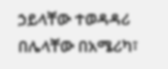ኃይላቸው ተወዳዳሪ በሌላቸው በአሜሪካ፣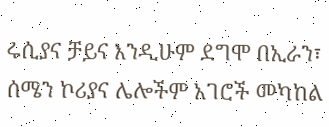ሩሲያና ቻይና እንዲሁም ደግሞ በኢራን፣ ሰሜን ኮሪያና ሌሎችም አገሮች መካከል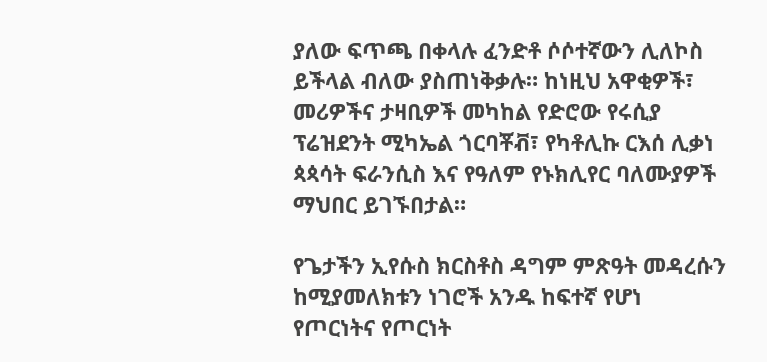ያለው ፍጥጫ በቀላሉ ፈንድቶ ሶሶተኛውን ሊለኮስ ይችላል ብለው ያስጠነቅቃሉ። ከነዚህ አዋቂዎች፣ መሪዎችና ታዛቢዎች መካከል የድሮው የሩሲያ ፕሬዝደንት ሚካኤል ጎርባቾቭ፣ የካቶሊኩ ርእሰ ሊቃነ ጳጳሳት ፍራንሲስ እና የዓለም የኑክሊየር ባለሙያዎች ማህበር ይገኙበታል።

የጌታችን ኢየሱስ ክርስቶስ ዳግም ምጽዓት መዳረሱን ከሚያመለክቱን ነገሮች አንዱ ከፍተኛ የሆነ የጦርነትና የጦርነት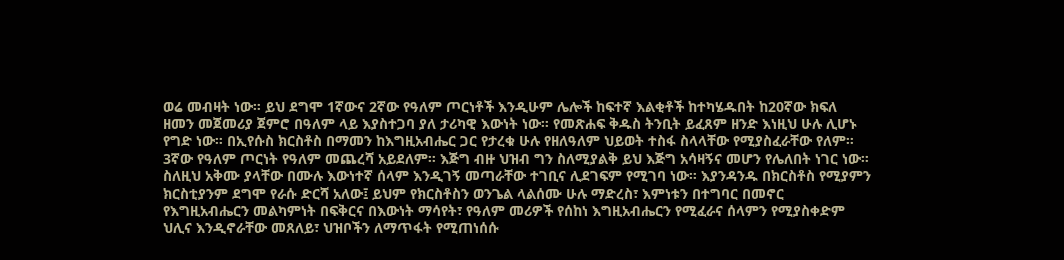ወሬ መብዛት ነው። ይህ ደግሞ 1ኛውና 2ኛው የዓለም ጦርነቶች እንዲሁም ሌሎች ከፍተኛ እልቂቶች ከተካሄዱበት ከ20ኛው ክፍለ ዘመን መጀመሪያ ጀምሮ በዓለም ላይ እያስተጋባ ያለ ታሪካዊ እውነት ነው። የመጽሐፍ ቅዱስ ትንቢት ይፈጸም ዘንድ እነዚህ ሁሉ ሊሆኑ የግድ ነው። በኢየሱስ ክርስቶስ በማመን ከእግዚአብሔር ጋር የታረቁ ሁሉ የዘለዓለም ህይወት ተስፋ ስላላቸው የሚያስፈራቸው የለም። 3ኛው የዓለም ጦርነት የዓለም መጨረሻ አይደለም። እጅግ ብዙ ህዝብ ግን ስለሚያልቅ ይህ እጅግ አሳዛኝና መሆን የሌለበት ነገር ነው። ስለዚህ አቅሙ ያላቸው በሙሉ እውነተኛ ሰላም እንዲገኝ መጣራቸው ተገቢና ሊደገፍም የሚገባ ነው። እያንዳንዱ በክርስቶስ የሚያምን ክርስቲያንም ደግሞ የራሱ ድርሻ አለው፤ ይህም የክርስቶስን ወንጌል ላልሰሙ ሁሉ ማድረስ፣ እምነቱን በተግባር በመኖር የእግዚአብሔርን መልካምነት በፍቅርና በእውነት ማሳየት፣ የዓለም መሪዎች የሰከነ እግዚአብሔርን የሚፈራና ሰላምን የሚያስቀድም ህሊና እንዲኖራቸው መጸለይ፣ ህዝቦችን ለማጥፋት የሚጠነሰሱ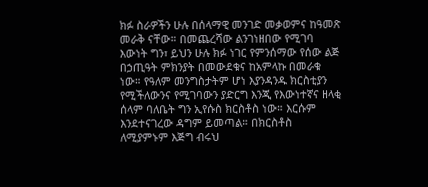ክፉ ስራዎችን ሁሉ በሰላማዊ መንገድ መቃወምና ከዓመጽ መራቅ ናቸው። በመጨረሻው ልንገነዘበው የሚገባ እውነት ግን፣ ይህን ሁሉ ክፉ ነገር የምንሰማው የሰው ልጅ በኃጢዓት ምክንያት በመውደቁና ከአምላኩ በመራቁ ነው። የዓለም መንግስታትም ሆነ እያንዳንዱ ክርስቲያን የሚችለውንና የሚገባውን ያድርግ እንጂ የእውነተኛና ዘላቂ ሰላም ባለቤት ግን ኢየሱስ ክርስቶስ ነው። እርሱም እንደተናገረው ዳግም ይመጣል። በክርስቶስ ለሚያምኑም እጅግ ብሩህ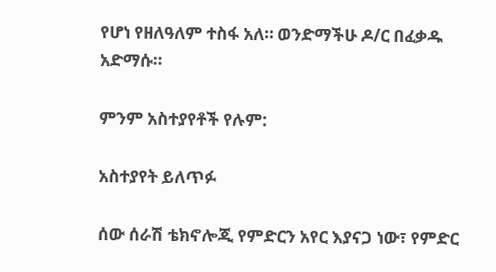የሆነ የዘለዓለም ተስፋ አለ። ወንድማችሁ ዶ/ር በፈቃዱ አድማሱ።

ምንም አስተያየቶች የሉም:

አስተያየት ይለጥፉ

ሰው ሰራሽ ቴክኖሎጂ የምድርን አየር እያናጋ ነው፣ የምድር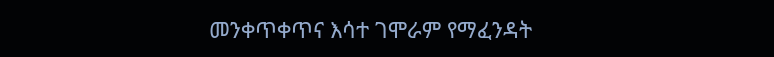መንቀጥቀጥና እሳተ ገሞራም የማፈንዳት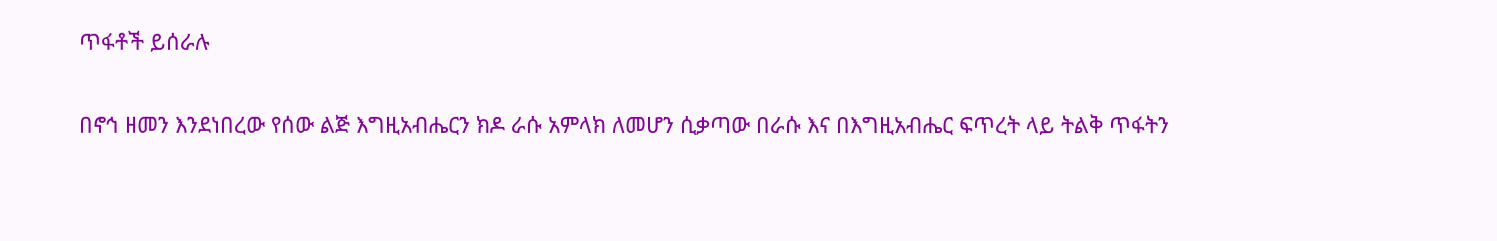ጥፋቶች ይሰራሉ

በኖኅ ዘመን እንደነበረው የሰው ልጅ እግዚአብሔርን ክዶ ራሱ አምላክ ለመሆን ሲቃጣው በራሱ እና በእግዚአብሔር ፍጥረት ላይ ትልቅ ጥፋትን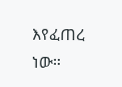እየፈጠረ ነው።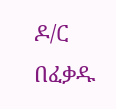ዶ/ር በፈቃዱ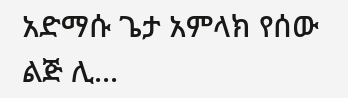አድማሱ ጌታ አምላክ የሰው ልጅ ሊ...